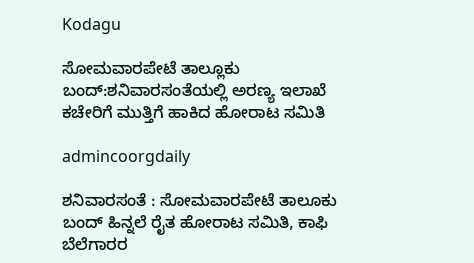Kodagu

ಸೋಮವಾರಪೇಟೆ ತಾಲ್ಲೂಕು ಬಂದ್:ಶನಿವಾರಸಂತೆಯಲ್ಲಿ ಅರಣ್ಯ ಇಲಾಖೆ ಕಚೇರಿಗೆ ಮುತ್ತಿಗೆ ಹಾಕಿದ ಹೋರಾಟ ಸಮಿತಿ

admincoorgdaily

ಶನಿವಾರಸಂತೆ : ಸೋಮವಾರಪೇಟೆ ತಾಲೂಕು ಬಂದ್ ಹಿನ್ನಲೆ ರೈತ ಹೋರಾಟ ಸಮಿತಿ, ಕಾಫಿ ಬೆಲೆಗಾರರ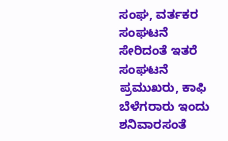ಸಂಘ, ವರ್ತಕರ ಸಂಘಟನೆ ಸೇರಿದಂತೆ ಇತರೆ ಸಂಘಟನೆ ಪ್ರಮುಖರು, ಕಾಫಿ ಬೆಳೆಗರಾರು ಇಂದು ಶನಿವಾರಸಂತೆ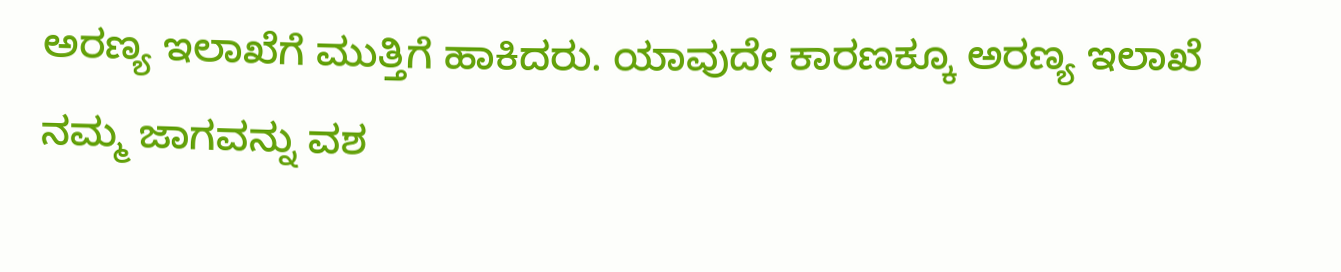ಅರಣ್ಯ ಇಲಾಖೆಗೆ ಮುತ್ತಿಗೆ ಹಾಕಿದರು. ಯಾವುದೇ ಕಾರಣಕ್ಕೂ ಅರಣ್ಯ ಇಲಾಖೆ ನಮ್ಮ ಜಾಗವನ್ನು ವಶ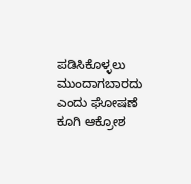ಪಡಿಸಿಕೊಳ್ಳಲು ಮುಂದಾಗಬಾರದು ಎಂದು ಘೋಷಣೆ ಕೂಗಿ ಆಕ್ರೋಶ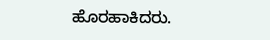ಹೊರಹಾಕಿದರು.